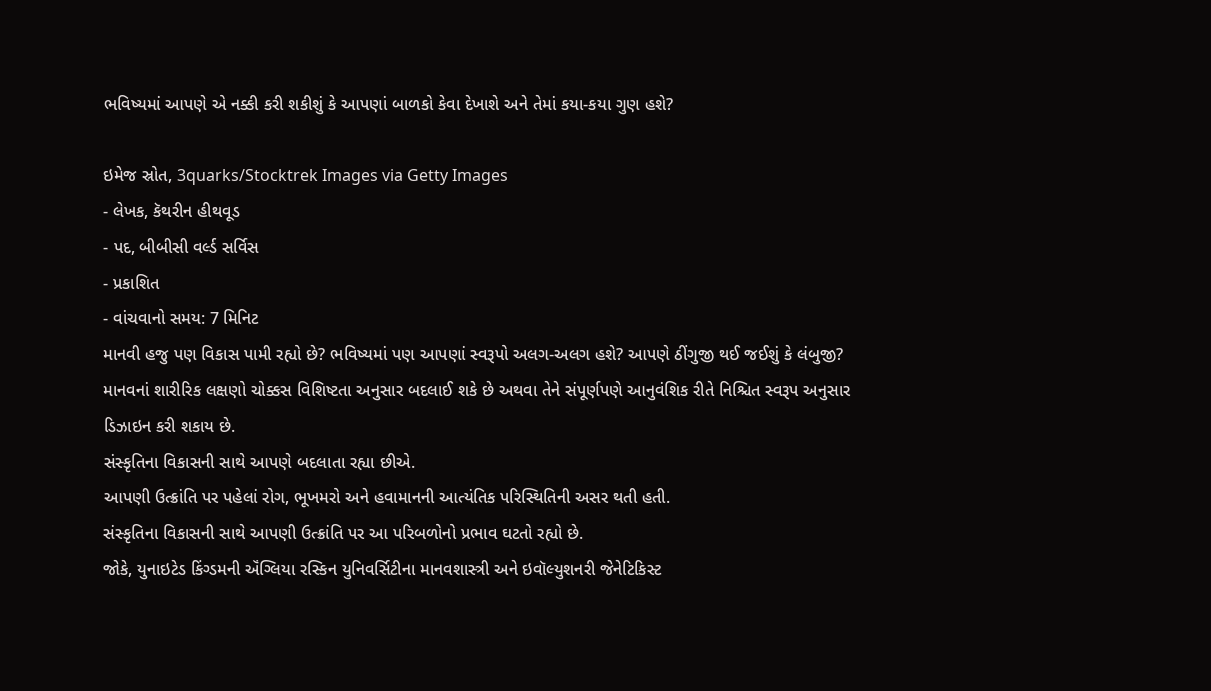ભવિષ્યમાં આપણે એ નક્કી કરી શકીશું કે આપણાં બાળકો કેવા દેખાશે અને તેમાં કયા-કયા ગુણ હશે?

ઇમેજ સ્રોત, 3quarks/Stocktrek Images via Getty Images
- લેખક, કૅથરીન હીથવૂડ
- પદ, બીબીસી વર્લ્ડ સર્વિસ
- પ્રકાશિત
- વાંચવાનો સમય: 7 મિનિટ
માનવી હજુ પણ વિકાસ પામી રહ્યો છે? ભવિષ્યમાં પણ આપણાં સ્વરૂપો અલગ-અલગ હશે? આપણે ઠીંગુજી થઈ જઈશું કે લંબુજી?
માનવનાં શારીરિક લક્ષણો ચોક્કસ વિશિષ્ટતા અનુસાર બદલાઈ શકે છે અથવા તેને સંપૂર્ણપણે આનુવંશિક રીતે નિશ્ચિત સ્વરૂપ અનુસાર ડિઝાઇન કરી શકાય છે.
સંસ્કૃતિના વિકાસની સાથે આપણે બદલાતા રહ્યા છીએ.
આપણી ઉત્ક્રાંતિ પર પહેલાં રોગ, ભૂખમરો અને હવામાનની આત્યંતિક પરિસ્થિતિની અસર થતી હતી.
સંસ્કૃતિના વિકાસની સાથે આપણી ઉત્ક્રાંતિ પર આ પરિબળોનો પ્રભાવ ઘટતો રહ્યો છે.
જોકે, યુનાઇટેડ કિંગ્ડમની ઍંગ્લિયા રસ્કિન યુનિવર્સિટીના માનવશાસ્ત્રી અને ઇવૉલ્યુશનરી જેનેટિકિસ્ટ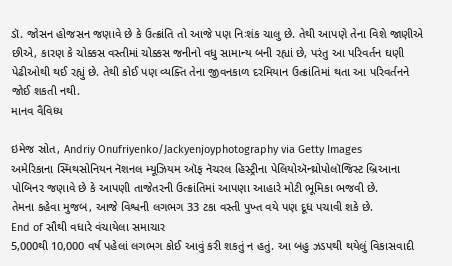ડૉ. જોસન હોજસન જણાવે છે કે ઉત્ક્રાંતિ તો આજે પણ નિઃશંક ચાલુ છે. તેથી આપણે તેના વિશે જાણીએ છીએ, કારણ કે ચોક્કસ વસ્તીમાં ચોક્કસ જનીનો વધુ સામાન્ય બની રહ્યાં છે, પરંતુ આ પરિવર્તન ઘણી પેઢીઓથી થઈ રહ્યું છે. તેથી કોઈ પણ વ્યક્તિ તેના જીવનકાળ દરમિયાન ઉત્ક્રાંતિમાં થતા આ પરિવર્તનને જોઈ શકતી નથી.
માનવ વૈવિધ્ય

ઇમેજ સ્રોત, Andriy Onufriyenko/Jackyenjoyphotography via Getty Images
અમેરિકાના સ્મિથસોનિયન નૅશનલ મ્યૂઝિયમ ઑફ નૅચરલ હિસ્ટ્રીના પેલિયોઍન્થ્રોપોલૉજિસ્ટ બ્રિઆના પોબિનર જણાવે છે કે આપણી તાજેતરની ઉત્ક્રાંતિમાં આપણા આહારે મોટી ભૂમિકા ભજવી છે.
તેમના કહેવા મુજબ, આજે વિશ્વની લગભગ 33 ટકા વસ્તી પુખ્ત વયે પણ દૂધ પચાવી શકે છે.
End of સૌથી વધારે વંચાયેલા સમાચાર
5,000થી 10,000 વર્ષ પહેલાં લગભગ કોઈ આવું કરી શકતું ન હતું. આ બહુ ઝડપથી થયેલું વિકાસવાદી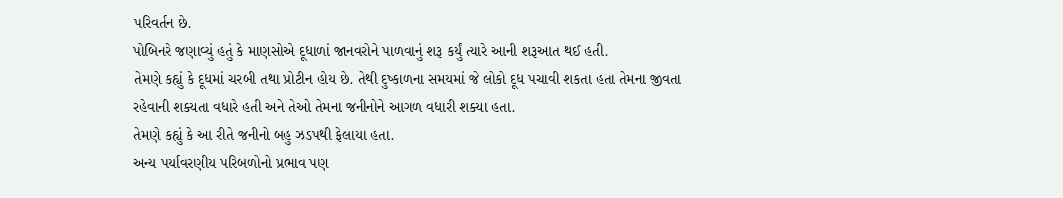પરિવર્તન છે.
પોબિનરે જણાવ્યું હતું કે માણસોએ દૂધાળાં જાનવરોને પાળવાનું શરૂ કર્યું ત્યારે આની શરૂઆત થઈ હતી.
તેમણે કહ્યું કે દૂધમાં ચરબી તથા પ્રોટીન હોય છે. તેથી દુષ્કાળના સમયમાં જે લોકો દૂધ પચાવી શકતા હતા તેમના જીવતા રહેવાની શક્યતા વધારે હતી અને તેઓ તેમના જનીનોને આગળ વધારી શક્યા હતા.
તેમણે કહ્યું કે આ રીતે જનીનો બહુ ઝડપથી ફેલાયા હતા.
અન્ય પર્યાવરણીય પરિબળોનો પ્રભાવ પણ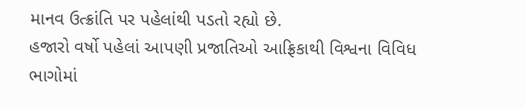માનવ ઉત્ક્રાંતિ પર પહેલાંથી પડતો રહ્યો છે.
હજારો વર્ષો પહેલાં આપણી પ્રજાતિઓ આફ્રિકાથી વિશ્વના વિવિધ ભાગોમાં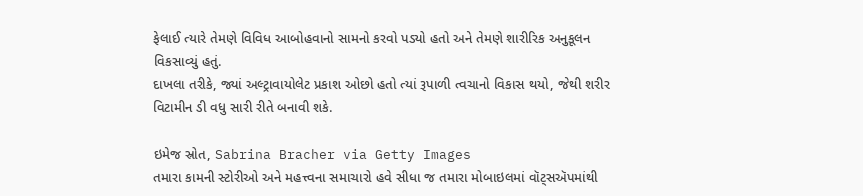ફેલાઈ ત્યારે તેમણે વિવિધ આબોહવાનો સામનો કરવો પડ્યો હતો અને તેમણે શારીરિક અનુકૂલન વિકસાવ્યું હતું.
દાખલા તરીકે, જ્યાં અલ્ટ્રાવાયોલેટ પ્રકાશ ઓછો હતો ત્યાં રૂપાળી ત્વચાનો વિકાસ થયો, જેથી શરીર વિટામીન ડી વધુ સારી રીતે બનાવી શકે.

ઇમેજ સ્રોત, Sabrina Bracher via Getty Images
તમારા કામની સ્ટોરીઓ અને મહત્ત્વના સમાચારો હવે સીધા જ તમારા મોબાઇલમાં વૉટ્સઍપમાંથી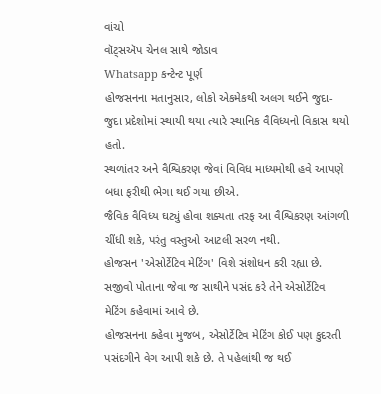વાંચો
વૉટ્સઍપ ચેનલ સાથે જોડાવ
Whatsapp કન્ટેન્ટ પૂર્ણ
હોજસનના મતાનુસાર, લોકો એકમેકથી અલગ થઈને જુદા-જુદા પ્રદેશોમાં સ્થાયી થયા ત્યારે સ્થાનિક વૈવિધ્યનો વિકાસ થયો હતો.
સ્થળાંતર અને વૈશ્વિકરણ જેવાં વિવિધ માધ્યમોથી હવે આપણે બધા ફરીથી ભેગા થઈ ગયા છીએ.
જૈવિક વૈવિધ્ય ઘટ્યું હોવા શક્યતા તરફ આ વૈશ્વિકરણ આંગળી ચીંધી શકે, પરંતુ વસ્તુઓ આટલી સરળ નથી.
હોજસન 'એસોર્ટેટિવ મેટિંગ' વિશે સંશોધન કરી રહ્યા છે. સજીવો પોતાના જેવા જ સાથીને પસંદ કરે તેને એસોર્ટેટિવ મેટિંગ કહેવામાં આવે છે.
હોજસનના કહેવા મુજબ, એસોર્ટેટિવ મેટિંગ કોઈ પણ કુદરતી પસંદગીને વેગ આપી શકે છે. તે પહેલાંથી જ થઈ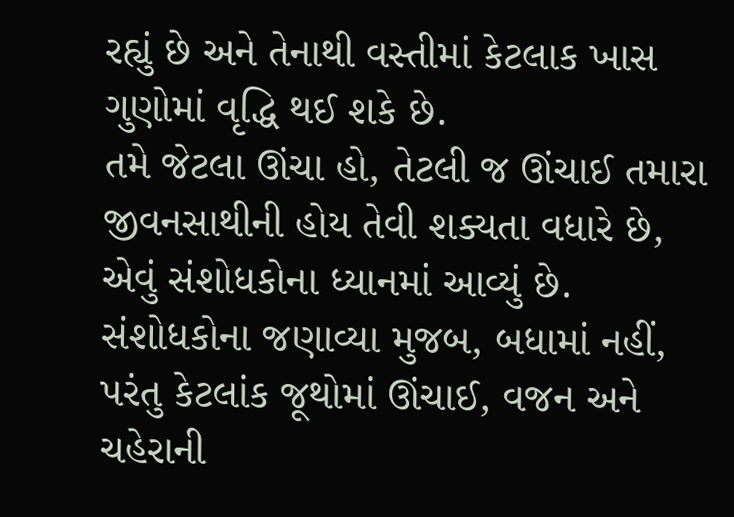રહ્યું છે અને તેનાથી વસ્તીમાં કેટલાક ખાસ ગુણોમાં વૃદ્ધિ થઈ શકે છે.
તમે જેટલા ઊંચા હો, તેટલી જ ઊંચાઈ તમારા જીવનસાથીની હોય તેવી શક્યતા વધારે છે, એવું સંશોધકોના ધ્યાનમાં આવ્યું છે.
સંશોધકોના જણાવ્યા મુજબ, બધામાં નહીં, પરંતુ કેટલાંક જૂથોમાં ઊંચાઈ, વજન અને ચહેરાની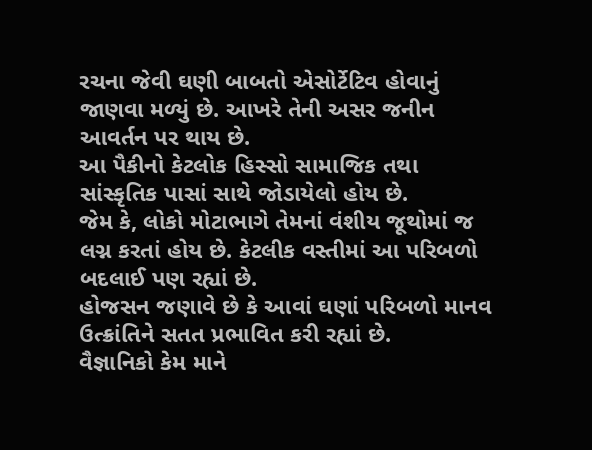રચના જેવી ઘણી બાબતો એસોર્ટેટિવ હોવાનું જાણવા મળ્યું છે. આખરે તેની અસર જનીન આવર્તન પર થાય છે.
આ પૈકીનો કેટલોક હિસ્સો સામાજિક તથા સાંસ્કૃતિક પાસાં સાથે જોડાયેલો હોય છે.
જેમ કે, લોકો મોટાભાગે તેમનાં વંશીય જૂથોમાં જ લગ્ન કરતાં હોય છે. કેટલીક વસ્તીમાં આ પરિબળો બદલાઈ પણ રહ્યાં છે.
હોજસન જણાવે છે કે આવાં ઘણાં પરિબળો માનવ ઉત્ક્રાંતિને સતત પ્રભાવિત કરી રહ્યાં છે.
વૈજ્ઞાનિકો કેમ માને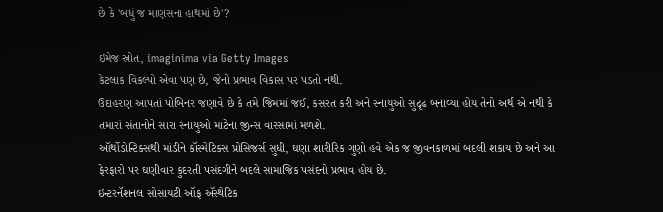છે કે 'બધું જ માણસના હાથમાં છે'?

ઇમેજ સ્રોત, imaginima via Getty Images
કેટલાક વિકલ્પો એવા પણ છે, જેનો પ્રભાવ વિકાસ પર પડતો નથી.
ઉદાહરણ આપતાં પોબિનર જણાવે છે કે તમે જિમમાં જઈ, કસરત કરી અને સ્નાયુઓ સુદૃઢ બનાવ્યા હોય તેનો અર્થ એ નથી કે તમારાં સંતાનોને સારા સ્નાયુઓ માટેના જીન્સ વારસામાં મળશે.
ઑર્થોડોન્ટિક્સથી માંડીને કૉસ્મેટિક્સ પ્રોસિજર્સ સુધી, ઘણા શારીરિક ગુણો હવે એક જ જીવનકાળમાં બદલી શકાય છે અને આ ફેરફારો પર ઘણીવાર કુદરતી પસંદગીને બદલે સામાજિક પસંદનો પ્રભાવ હોય છે.
ઇન્ટરનૅશનલ સોસાયટી ઑફ ઍસ્થેટિક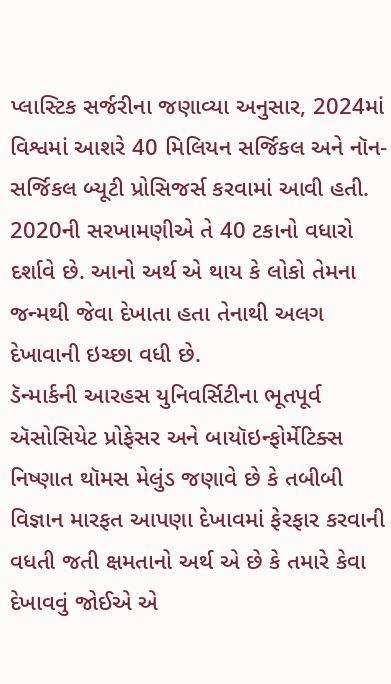પ્લાસ્ટિક સર્જરીના જણાવ્યા અનુસાર, 2024માં વિશ્વમાં આશરે 40 મિલિયન સર્જિકલ અને નૉન-સર્જિકલ બ્યૂટી પ્રોસિજર્સ કરવામાં આવી હતી. 2020ની સરખામણીએ તે 40 ટકાનો વધારો દર્શાવે છે. આનો અર્થ એ થાય કે લોકો તેમના જન્મથી જેવા દેખાતા હતા તેનાથી અલગ દેખાવાની ઇચ્છા વધી છે.
ડૅન્માર્કની આરહસ યુનિવર્સિટીના ભૂતપૂર્વ ઍસોસિયેટ પ્રોફેસર અને બાયૉઇન્ફોર્મેટિક્સ નિષ્ણાત થૉમસ મેલુંડ જણાવે છે કે તબીબી વિજ્ઞાન મારફત આપણા દેખાવમાં ફેરફાર કરવાની વધતી જતી ક્ષમતાનો અર્થ એ છે કે તમારે કેવા દેખાવવું જોઈએ એ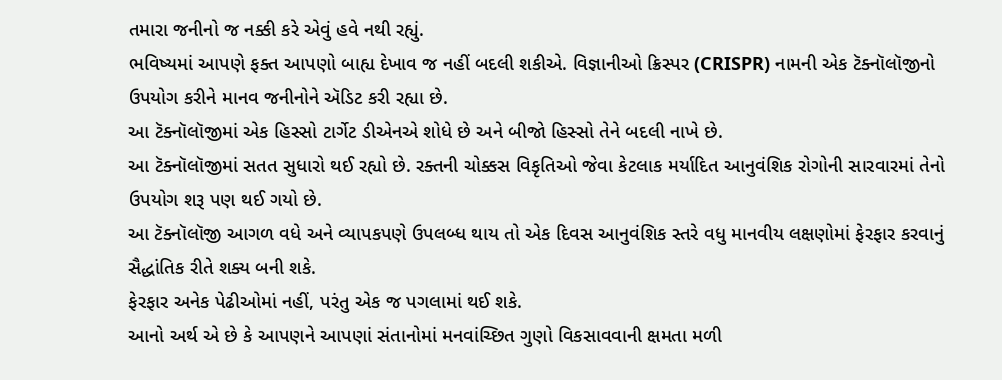તમારા જનીનો જ નક્કી કરે એવું હવે નથી રહ્યું.
ભવિષ્યમાં આપણે ફક્ત આપણો બાહ્ય દેખાવ જ નહીં બદલી શકીએ. વિજ્ઞાનીઓ ક્રિસ્પર (CRISPR) નામની એક ટૅક્નૉલૉજીનો ઉપયોગ કરીને માનવ જનીનોને ઍડિટ કરી રહ્યા છે.
આ ટૅક્નૉલૉજીમાં એક હિસ્સો ટાર્ગેટ ડીએનએ શોધે છે અને બીજો હિસ્સો તેને બદલી નાખે છે.
આ ટૅક્નૉલૉજીમાં સતત સુધારો થઈ રહ્યો છે. રક્તની ચોક્કસ વિકૃતિઓ જેવા કેટલાક મર્યાદિત આનુવંશિક રોગોની સારવારમાં તેનો ઉપયોગ શરૂ પણ થઈ ગયો છે.
આ ટૅક્નૉલૉજી આગળ વધે અને વ્યાપકપણે ઉપલબ્ધ થાય તો એક દિવસ આનુવંશિક સ્તરે વધુ માનવીય લક્ષણોમાં ફેરફાર કરવાનું સૈદ્ધાંતિક રીતે શક્ય બની શકે.
ફેરફાર અનેક પેઢીઓમાં નહીં, પરંતુ એક જ પગલામાં થઈ શકે.
આનો અર્થ એ છે કે આપણને આપણાં સંતાનોમાં મનવાંચ્છિત ગુણો વિકસાવવાની ક્ષમતા મળી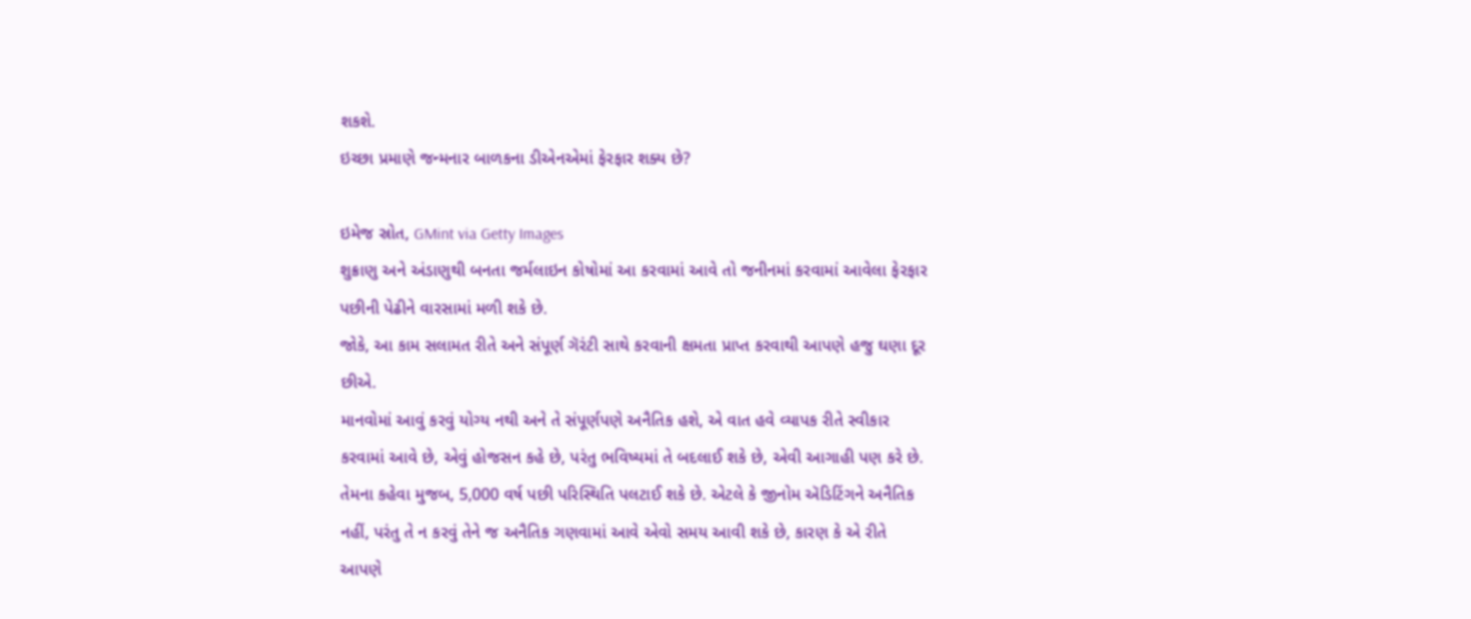શકશે.
ઇચ્છા પ્રમાણે જન્મનાર બાળકના ડીએનએમાં ફેરફાર શક્ય છે?

ઇમેજ સ્રોત, GMint via Getty Images
શુક્રાણુ અને અંડાણુથી બનતા જર્મલાઇન કોષોમાં આ કરવામાં આવે તો જનીનમાં કરવામાં આવેલા ફેરફાર પછીની પેઢીને વારસામાં મળી શકે છે.
જોકે, આ કામ સલામત રીતે અને સંપૂર્ણ ગૅરંટી સાથે કરવાની ક્ષમતા પ્રાપ્ત કરવાથી આપણે હજુ ઘણા દૂર છીએ.
માનવોમાં આવું કરવું યોગ્ય નથી અને તે સંપૂર્ણપણે અનૈતિક હશે, એ વાત હવે વ્યાપક રીતે સ્વીકાર કરવામાં આવે છે, એવું હોજસન કહે છે, પરંતુ ભવિષ્યમાં તે બદલાઈ શકે છે, એવી આગાહી પણ કરે છે.
તેમના કહેવા મુજબ, 5,000 વર્ષ પછી પરિસ્થિતિ પલટાઈ શકે છે. એટલે કે જીનોમ ઍડિટિંગને અનૈતિક નહીં, પરંતુ તે ન કરવું તેને જ અનૈતિક ગણવામાં આવે એવો સમય આવી શકે છે, કારણ કે એ રીતે આપણે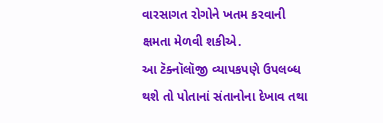વારસાગત રોગોને ખતમ કરવાની ક્ષમતા મેળવી શકીએ.
આ ટૅક્નૉલૉજી વ્યાપકપણે ઉપલબ્ધ થશે તો પોતાનાં સંતાનોના દેખાવ તથા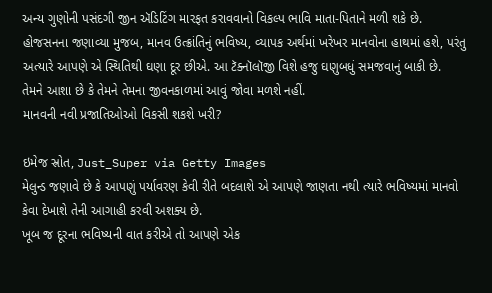અન્ય ગુણોની પસંદગી જીન ઍડિટિંગ મારફત કરાવવાનો વિકલ્પ ભાવિ માતા-પિતાને મળી શકે છે.
હોજસનના જણાવ્યા મુજબ, માનવ ઉત્ક્રાંતિનું ભવિષ્ય, વ્યાપક અર્થમાં ખરેખર માનવોના હાથમાં હશે, પરંતુ અત્યારે આપણે એ સ્થિતિથી ઘણા દૂર છીએ. આ ટૅક્નૉલૉજી વિશે હજુ ઘણુબધું સમજવાનું બાકી છે.
તેમને આશા છે કે તેમને તેમના જીવનકાળમાં આવું જોવા મળશે નહીં.
માનવની નવી પ્રજાતિઓઓ વિકસી શકશે ખરી?

ઇમેજ સ્રોત, Just_Super via Getty Images
મેલુન્ડ જણાવે છે કે આપણું પર્યાવરણ કેવી રીતે બદલાશે એ આપણે જાણતા નથી ત્યારે ભવિષ્યમાં માનવો કેવા દેખાશે તેની આગાહી કરવી અશક્ય છે.
ખૂબ જ દૂરના ભવિષ્યની વાત કરીએ તો આપણે એક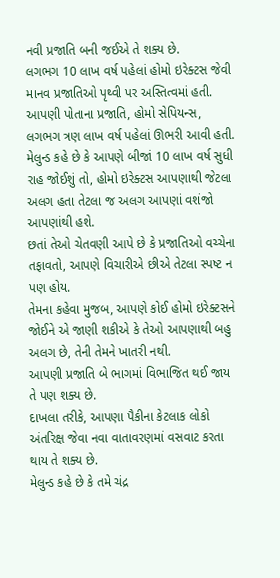નવી પ્રજાતિ બની જઈએ તે શક્ય છે.
લગભગ 10 લાખ વર્ષ પહેલાં હોમો ઇરેક્ટસ જેવી માનવ પ્રજાતિઓ પૃથ્વી પર અસ્તિત્વમાં હતી. આપણી પોતાના પ્રજાતિ, હોમો સેપિયન્સ, લગભગ ત્રણ લાખ વર્ષ પહેલાં ઊભરી આવી હતી.
મેલુન્ડ કહે છે કે આપણે બીજાં 10 લાખ વર્ષ સુધી રાહ જોઈશું તો, હોમો ઇરેક્ટસ આપણાથી જેટલા અલગ હતા તેટલા જ અલગ આપણાં વશંજો આપણાંથી હશે.
છતાં તેઓ ચેતવણી આપે છે કે પ્રજાતિઓ વચ્ચેના તફાવતો, આપણે વિચારીએ છીએ તેટલા સ્પષ્ટ ન પણ હોય.
તેમના કહેવા મુજબ, આપણે કોઈ હોમો ઇરેક્ટસને જોઈને એ જાણી શકીએ કે તેઓ આપણાથી બહુ અલગ છે, તેની તેમને ખાતરી નથી.
આપણી પ્રજાતિ બે ભાગમાં વિભાજિત થઈ જાય તે પણ શક્ય છે.
દાખલા તરીકે, આપણા પૈકીના કેટલાક લોકો અંતરિક્ષ જેવા નવા વાતાવરણમાં વસવાટ કરતા થાય તે શક્ય છે.
મેલુન્ડ કહે છે કે તમે ચંદ્ર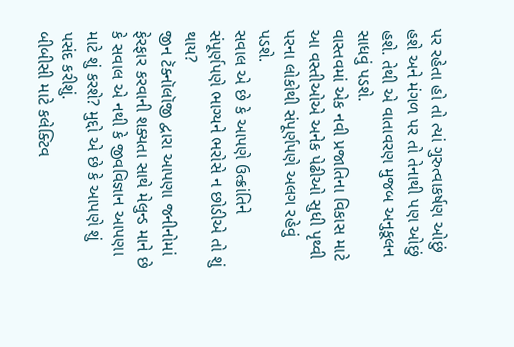પર રહેતા હો તો ત્યાં ગુરુત્વાકર્ષણ ઓછું હશે અને મંગળ પર તો તેનાથી પણ ઓછું હશે. તેથી એ વાતાવરણ મુજબ અનુકૂલન સાધવું પડશે.
વાસ્તવમાં એક નવી પ્રજાતિના વિકાસ માટે આ વસ્તીઓએ અનેક પેઢીઓ સુધી પૃથ્વી પરના લોકોથી સંપૂર્ણપણે અલગ રહેવું પડશે.
સવાલ એ છે કે આપણે ઉત્ક્રાંતિને સંપૂર્ણપણે ભાગ્યને ભરોસે ન છોડીએ તો શું થાય?
જીન ટૅક્નૉલૉજી દ્વારા આપણા જનીનોમાં ફેરફાર કરવાની શક્યતા સાથે મેલુન્ડ માને છે કે સવાલ એ નથી કે જીવવિજ્ઞાન આપણા માટે શું કરશે? મુદ્દો એ છે કે આપણે શું પસંદ કરીશું.
બીબીસી માટે કલેક્ટિવ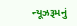ન્યૂઝરૂમનું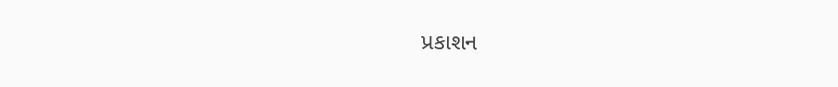પ્રકાશન